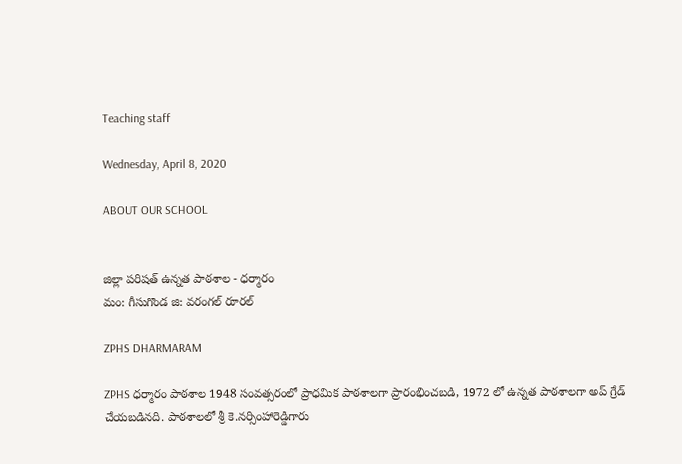Teaching staff

Wednesday, April 8, 2020

ABOUT OUR SCHOOL


జిల్లా పరిషత్ ఉన్నత పాఠశాల - ధర్మారం
మం: గీసుగొండ జి: వరంగల్ రూరల్

ZPHS DHARMARAM

ZPHS ధర్మారం పాఠశాల 1948 సంవత్సరంలో ప్రాధమిక పాఠశాలగా ప్రారంభించబడి, 1972 లో ఉన్నత పాఠశాలగా అప్ గ్రేడ్ చేయబడినది. పాఠశాలలో శ్రీ కె.నర్సింహారెడ్డిగారు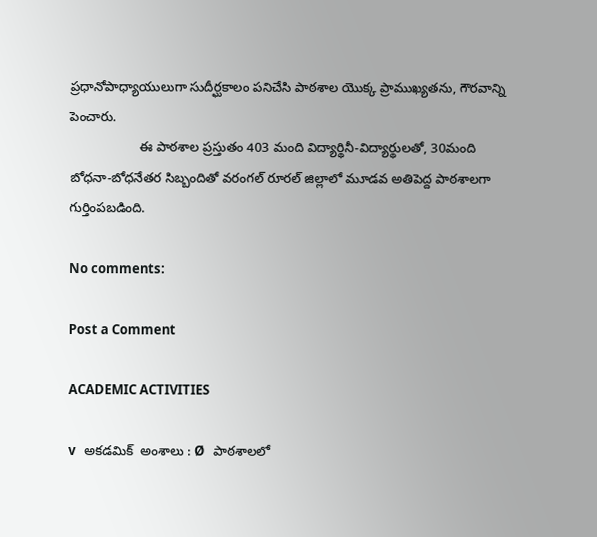ప్రధానోపాధ్యాయులుగా సుదీర్ఘకాలం పనిచేసి పాఠశాల యొక్క ప్రాముఖ్యతను, గౌరవాన్ని పెంచారు.
                   ఈ పాఠశాల ప్రస్తుతం 403 మంది విద్యార్థినీ-విద్యార్థులతో, 30మంది బోధనా-బోధనేతర సిబ్బందితో వరంగల్ రూరల్ జిల్లాలో మూడవ అతిపెద్ద పాఠశాలగా గుర్తింపబడింది.

No comments:

Post a Comment

ACADEMIC ACTIVITIES

v   అకడమిక్  అంశాలు : Ø   పాఠశాలలో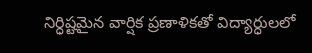నిర్ధిష్టమైన వార్షిక ప్రణాళికతో విద్యార్ధులలో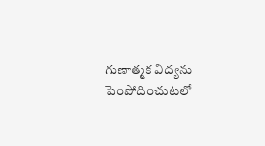గుణాత్మక విద్యను పెంపోదించుటలో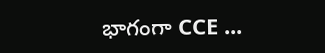భాగంగా CCE ...